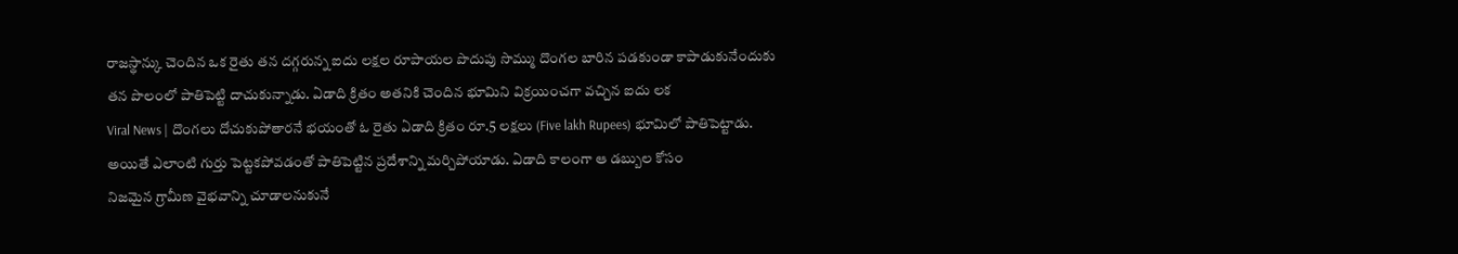రాజస్థాన్కు చెందిన ఒక రైతు తన దగ్గరున్న ఐదు లక్షల రూపాయల పొదుపు సొమ్ము దొంగల బారిన పడకుండా కాపాడుకునేందుకు తన పొలంలో పాతిపెట్టి దాచుకున్నాడు. ఏడాది క్రితం అతనికి చెందిన భూమిని విక్రయించగా వచ్చిన ఐదు లక
Viral News | దొంగలు దోచుకుపోతారనే భయంతో ఓ రైతు ఏడాది క్రితం రూ.5 లక్షలు (Five lakh Rupees) భూమిలో పాతిపెట్టాడు. అయితే ఎలాంటి గుర్తు పెట్టకపోవడంతో పాతిపెట్టిన ప్రదేశాన్ని మర్చిపోయాడు. ఏడాది కాలంగా ఆ డబ్బుల కోసం
నిజమైన గ్రామీణ వైభవాన్ని చూడాలనుకునే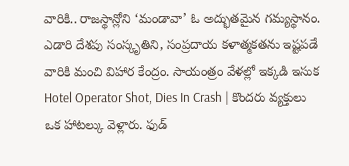వారికి.. రాజస్థాన్లోని ‘మండావా’ ఓ అద్భుతమైన గమ్యస్థానం. ఎడారి దేశపు సంస్కృతిని, సంప్రదాయ కళాత్మకతను ఇష్టపడే వారికి మంచి విహార కేంద్రం. సాయంత్రం వేళల్లో ఇక్కడి ఇసుక
Hotel Operator Shot, Dies In Crash | కొందరు వ్యక్తులు ఒక హాటల్కు వెళ్లారు. ఫుడ్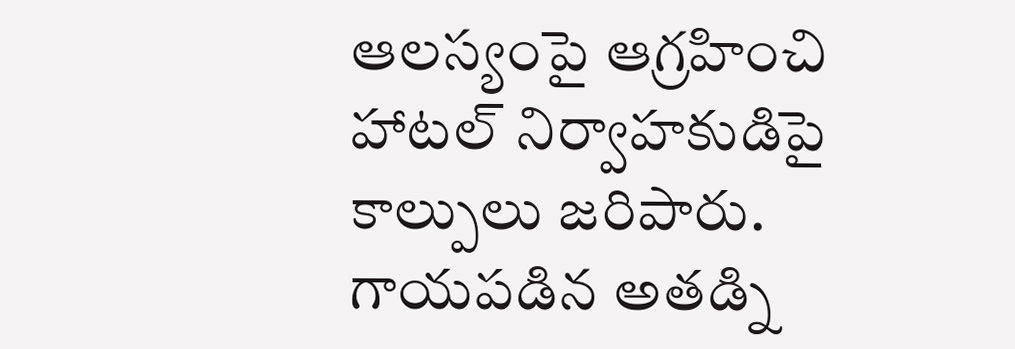ఆలస్యంపై ఆగ్రహించి హాటల్ నిర్వాహకుడిపై కాల్పులు జరిపారు. గాయపడిన అతడ్ని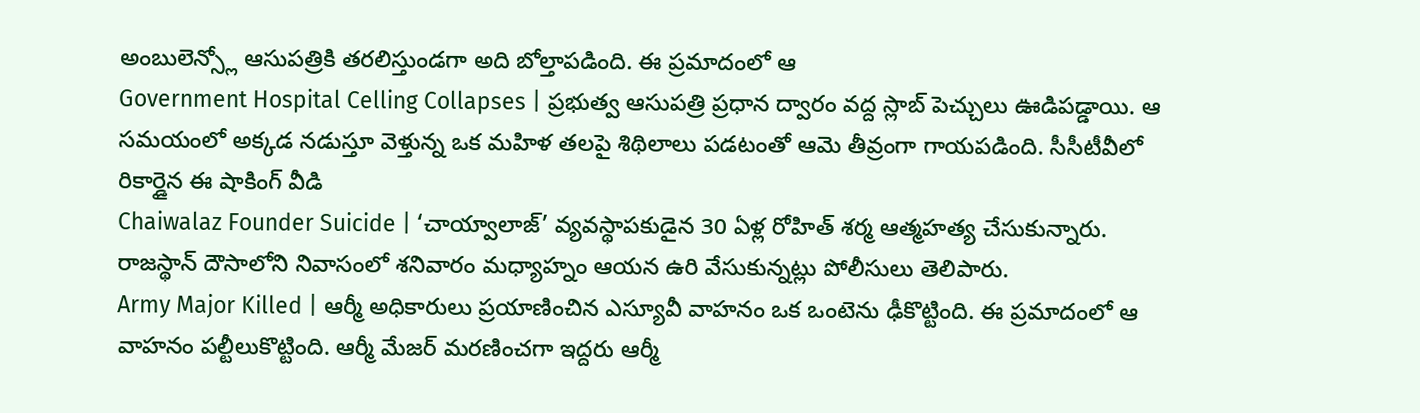అంబులెన్స్లో ఆసుపత్రికి తరలిస్తుండగా అది బోల్తాపడింది. ఈ ప్రమాదంలో ఆ
Government Hospital Celling Collapses | ప్రభుత్వ ఆసుపత్రి ప్రధాన ద్వారం వద్ద స్లాబ్ పెచ్చులు ఊడిపడ్డాయి. ఆ సమయంలో అక్కడ నడుస్తూ వెళ్తున్న ఒక మహిళ తలపై శిథిలాలు పడటంతో ఆమె తీవ్రంగా గాయపడింది. సీసీటీవీలో రికార్డైన ఈ షాకింగ్ వీడి
Chaiwalaz Founder Suicide | ‘చాయ్వాలాజ్’ వ్యవస్థాపకుడైన 30 ఏళ్ల రోహిత్ శర్మ ఆత్మహత్య చేసుకున్నారు. రాజస్థాన్ దౌసాలోని నివాసంలో శనివారం మధ్యాహ్నం ఆయన ఉరి వేసుకున్నట్లు పోలీసులు తెలిపారు.
Army Major Killed | ఆర్మీ అధికారులు ప్రయాణించిన ఎస్యూవీ వాహనం ఒక ఒంటెను ఢీకొట్టింది. ఈ ప్రమాదంలో ఆ వాహనం పల్టీలుకొట్టింది. ఆర్మీ మేజర్ మరణించగా ఇద్దరు ఆర్మీ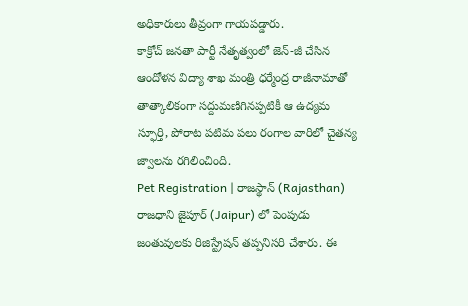అధికారులు తీవ్రంగా గాయపడ్డారు.
కాక్రోచ్ జనతా పార్టీ నేతృత్వంలో జెన్-జీ చేసిన ఆందోళన విద్యా శాఖ మంత్రి ధర్మేంద్ర రాజీనామాతో తాత్కాలికంగా సద్దుమణిగినప్పటికీ ఆ ఉద్యమ స్ఫూర్తి, పోరాట పటిమ పలు రంగాల వారిలో చైతన్య జ్వాలను రగిలించింది.
Pet Registration | రాజస్థాన్ (Rajasthan) రాజధాని జైపూర్ (Jaipur) లో పెంపుడు జంతువులకు రిజిస్ట్రేషన్ తప్పనిసరి చేశారు. ఈ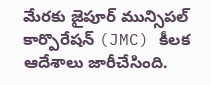మేరకు జైపూర్ మున్సిపల్ కార్పొరేషన్ (JMC) కీలక ఆదేశాలు జారీచేసింది.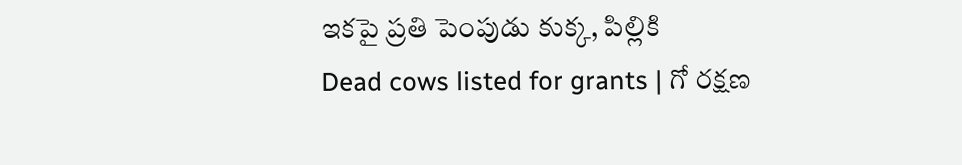ఇకపై ప్రతి పెంపుడు కుక్క, పిల్లికి
Dead cows listed for grants | గో రక్షణ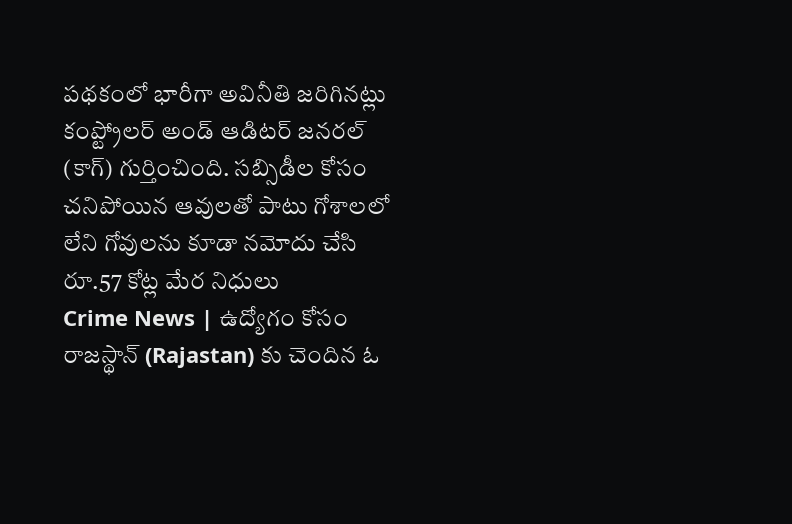పథకంలో భారీగా అవినీతి జరిగినట్లు కంప్ట్రోలర్ అండ్ ఆడిటర్ జనరల్ (కాగ్) గుర్తించింది. సబ్సిడీల కోసం చనిపోయిన ఆవులతో పాటు గోశాలలో లేని గోవులను కూడా నమోదు చేసి రూ.57 కోట్ల మేర నిధులు
Crime News | ఉద్యోగం కోసం రాజస్థాన్ (Rajastan) కు చెందిన ఓ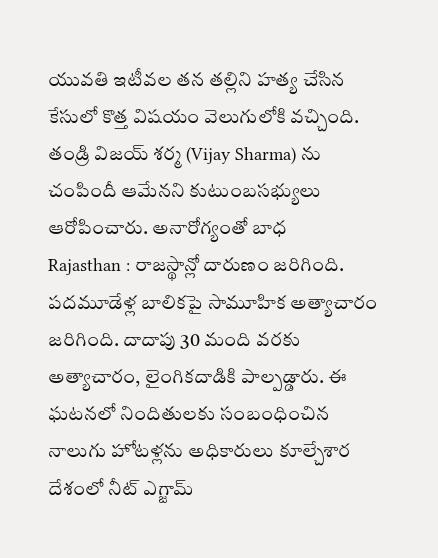యువతి ఇటీవల తన తల్లిని హత్య చేసిన కేసులో కొత్త విషయం వెలుగులోకి వచ్చింది. తండ్రి విజయ్ శర్మ (Vijay Sharma) ను చంపిందీ ఆమేనని కుటుంబసభ్యులు ఆరోపించారు. అనారోగ్యంతో బాధ
Rajasthan : రాజస్థాన్లో దారుణం జరిగింది. పదమూడేళ్ల బాలికపై సామూహిక అత్యాచారం జరిగింది. దాదాపు 30 మంది వరకు అత్యాచారం, లైంగికదాడికి పాల్పడ్డారు. ఈ ఘటనలో నిందితులకు సంబంధించిన నాలుగు హోటళ్లను అధికారులు కూల్చేశార
దేశంలో నీట్ ఎగ్జామ్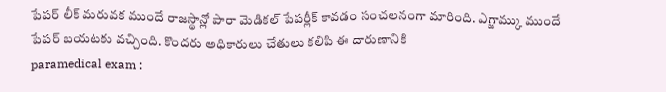పేపర్ లీక్ మరువక ముందే రాజస్థాన్లో పారా మెడికల్ పేపర్లీక్ కావడం సంచలనంగా మారింది. ఎగ్జామ్కు ముందే పేపర్ బయటకు వచ్చింది. కొందరు అధికారులు చేతులు కలిపి ఈ దారుణానికి
paramedical exam :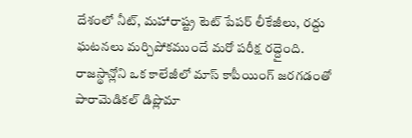దేశంలో నీట్, మహారాష్ట్ర టెట్ పేపర్ లీకేజీలు, రద్దు ఘటనలు మర్చిపోకముందే మరో పరీక్ష రద్దైంది. రాజస్థాన్లోని ఒక కాలేజీలో మాస్ కాపీయింగ్ జరగడంతో పారామెడికల్ డిప్లొమా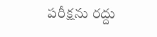పరీక్షను రద్దు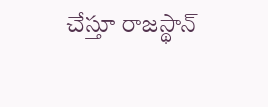చేస్తూ రాజస్థాన్